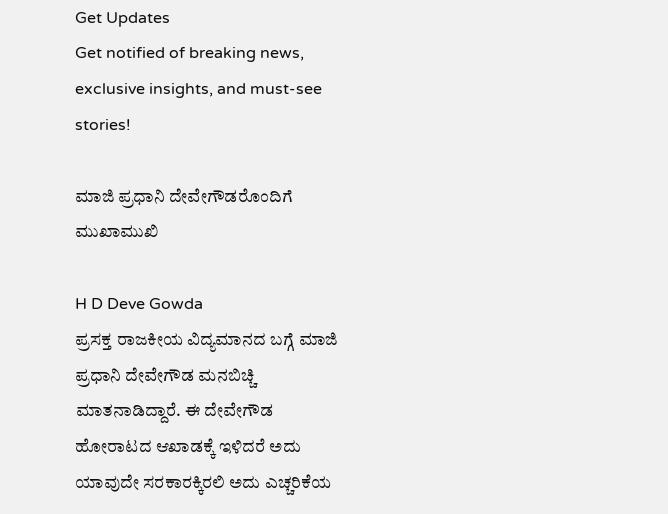Get Updates
Get notified of breaking news, exclusive insights, and must-see stories!

ಮಾಜಿ ಪ್ರಧಾನಿ ದೇವೇಗೌಡರೊಂದಿಗೆ ಮುಖಾಮುಖಿ

H D Deve Gowda
ಪ್ರಸಕ್ತ ರಾಜಕೀಯ ವಿದ್ಯಮಾನದ ಬಗ್ಗೆ ಮಾಜಿ ಪ್ರಧಾನಿ ದೇವೇಗೌಡ ಮನಬಿಚ್ಚಿ ಮಾತನಾಡಿದ್ದಾರೆ. ಈ ದೇವೇಗೌಡ ಹೋರಾಟದ ಆಖಾಡಕ್ಕೆ ಇಳಿದರೆ ಅದು ಯಾವುದೇ ಸರಕಾರಕ್ಕಿರಲಿ ಅದು ಎಚ್ಚರಿಕೆಯ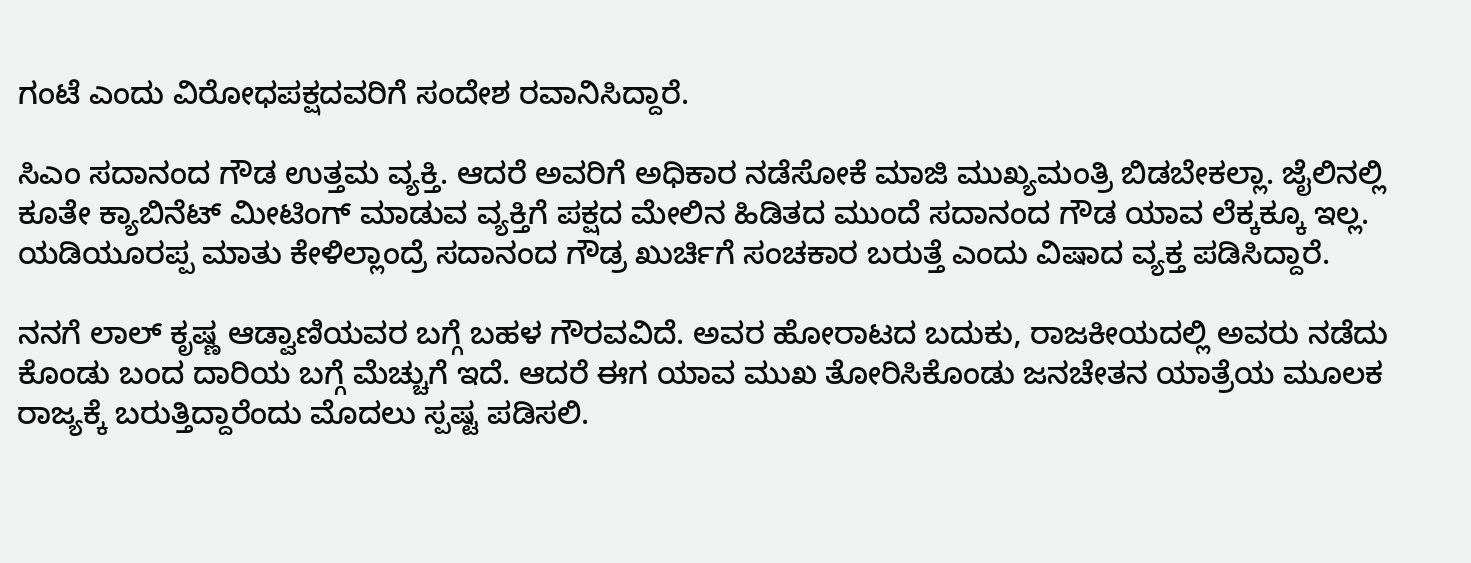ಗಂಟೆ ಎಂದು ವಿರೋಧಪಕ್ಷದವರಿಗೆ ಸಂದೇಶ ರವಾನಿಸಿದ್ದಾರೆ.

ಸಿಎಂ ಸದಾನಂದ ಗೌಡ ಉತ್ತಮ ವ್ಯಕ್ತಿ. ಆದರೆ ಅವರಿಗೆ ಅಧಿಕಾರ ನಡೆಸೋಕೆ ಮಾಜಿ ಮುಖ್ಯಮಂತ್ರಿ ಬಿಡಬೇಕಲ್ಲಾ. ಜೈಲಿನಲ್ಲಿ ಕೂತೇ ಕ್ಯಾಬಿನೆಟ್ ಮೀಟಿಂಗ್ ಮಾಡುವ ವ್ಯಕ್ತಿಗೆ ಪಕ್ಷದ ಮೇಲಿನ ಹಿಡಿತದ ಮುಂದೆ ಸದಾನಂದ ಗೌಡ ಯಾವ ಲೆಕ್ಕಕ್ಕೂ ಇಲ್ಲ. ಯಡಿಯೂರಪ್ಪ ಮಾತು ಕೇಳಿಲ್ಲಾಂದ್ರೆ ಸದಾನಂದ ಗೌಡ್ರ ಖುರ್ಚಿಗೆ ಸಂಚಕಾರ ಬರುತ್ತೆ ಎಂದು ವಿಷಾದ ವ್ಯಕ್ತ ಪಡಿಸಿದ್ದಾರೆ.

ನನಗೆ ಲಾಲ್ ಕೃಷ್ಣ ಆಡ್ವಾಣಿಯವರ ಬಗ್ಗೆ ಬಹಳ ಗೌರವವಿದೆ. ಅವರ ಹೋರಾಟದ ಬದುಕು, ರಾಜಕೀಯದಲ್ಲಿ ಅವರು ನಡೆದು ಕೊಂಡು ಬಂದ ದಾರಿಯ ಬಗ್ಗೆ ಮೆಚ್ಚುಗೆ ಇದೆ. ಆದರೆ ಈಗ ಯಾವ ಮುಖ ತೋರಿಸಿಕೊಂಡು ಜನಚೇತನ ಯಾತ್ರೆಯ ಮೂಲಕ ರಾಜ್ಯಕ್ಕೆ ಬರುತ್ತಿದ್ದಾರೆಂದು ಮೊದಲು ಸ್ಪಷ್ಟ ಪಡಿಸಲಿ.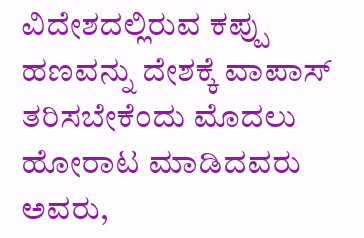ವಿದೇಶದಲ್ಲಿರುವ ಕಪ್ಪು ಹಣವನ್ನು ದೇಶಕ್ಕೆ ವಾಪಾಸ್ ತರಿಸಬೇಕೆಂದು ಮೊದಲು ಹೋರಾಟ ಮಾಡಿದವರು ಅವರು,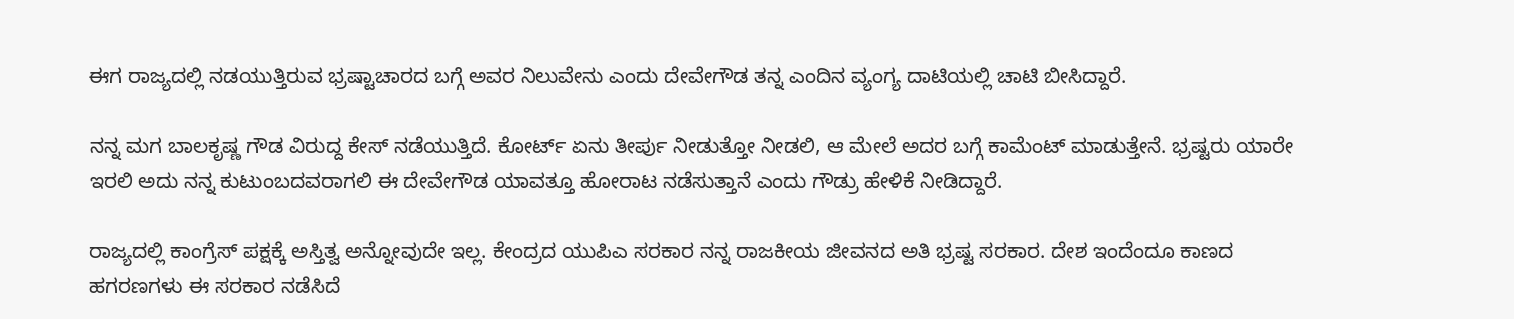ಈಗ ರಾಜ್ಯದಲ್ಲಿ ನಡಯುತ್ತಿರುವ ಭ್ರಷ್ಟಾಚಾರದ ಬಗ್ಗೆ ಅವರ ನಿಲುವೇನು ಎಂದು ದೇವೇಗೌಡ ತನ್ನ ಎಂದಿನ ವ್ಯಂಗ್ಯ ದಾಟಿಯಲ್ಲಿ ಚಾಟಿ ಬೀಸಿದ್ದಾರೆ.

ನನ್ನ ಮಗ ಬಾಲಕೃಷ್ಣ ಗೌಡ ವಿರುದ್ದ ಕೇಸ್ ನಡೆಯುತ್ತಿದೆ. ಕೋರ್ಟ್ ಏನು ತೀರ್ಪು ನೀಡುತ್ತೋ ನೀಡಲಿ, ಆ ಮೇಲೆ ಅದರ ಬಗ್ಗೆ ಕಾಮೆಂಟ್ ಮಾಡುತ್ತೇನೆ. ಭ್ರಷ್ಟರು ಯಾರೇ ಇರಲಿ ಅದು ನನ್ನ ಕುಟುಂಬದವರಾಗಲಿ ಈ ದೇವೇಗೌಡ ಯಾವತ್ತೂ ಹೋರಾಟ ನಡೆಸುತ್ತಾನೆ ಎಂದು ಗೌಡ್ರು ಹೇಳಿಕೆ ನೀಡಿದ್ದಾರೆ.

ರಾಜ್ಯದಲ್ಲಿ ಕಾಂಗ್ರೆಸ್ ಪಕ್ಷಕ್ಕೆ ಅಸ್ತಿತ್ವ ಅನ್ನೋವುದೇ ಇಲ್ಲ. ಕೇಂದ್ರದ ಯುಪಿಎ ಸರಕಾರ ನನ್ನ ರಾಜಕೀಯ ಜೀವನದ ಅತಿ ಭ್ರಷ್ಟ ಸರಕಾರ. ದೇಶ ಇಂದೆಂದೂ ಕಾಣದ ಹಗರಣಗಳು ಈ ಸರಕಾರ ನಡೆಸಿದೆ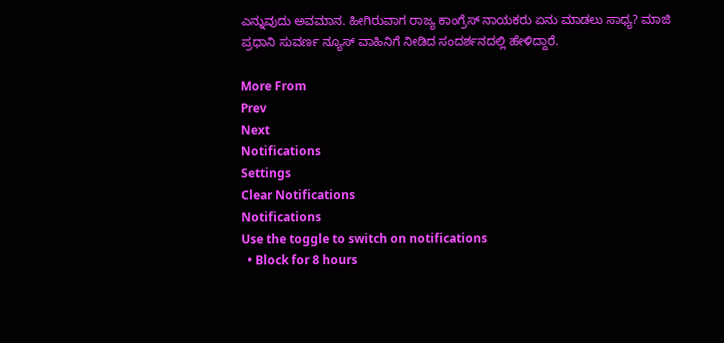ಎನ್ನುವುದು ಅವಮಾನ. ಹೀಗಿರುವಾಗ ರಾಜ್ಯ ಕಾಂಗ್ರೆಸ್ ನಾಯಕರು ಏನು ಮಾಡಲು ಸಾಧ್ಯ? ಮಾಜಿ ಪ್ರಧಾನಿ ಸುವರ್ಣ ನ್ಯೂಸ್ ವಾಹಿನಿಗೆ ನೀಡಿದ ಸಂದರ್ಶನದಲ್ಲಿ ಹೇಳಿದ್ದಾರೆ.

More From
Prev
Next
Notifications
Settings
Clear Notifications
Notifications
Use the toggle to switch on notifications
  • Block for 8 hours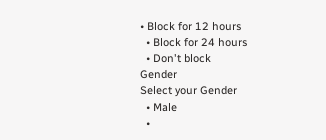• Block for 12 hours
  • Block for 24 hours
  • Don't block
Gender
Select your Gender
  • Male
  •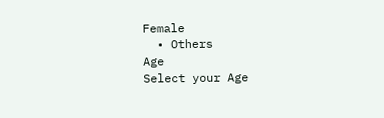Female
  • Others
Age
Select your Age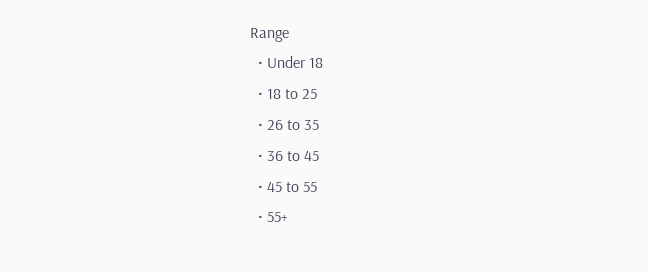Range
  • Under 18
  • 18 to 25
  • 26 to 35
  • 36 to 45
  • 45 to 55
  • 55+